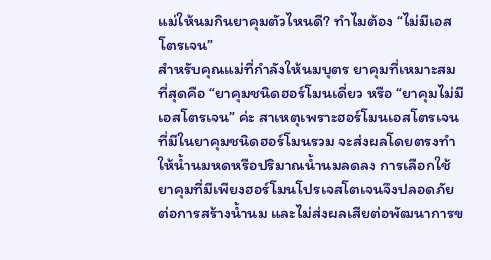แม่ให้นมกินยาคุมตัวไหนดี? ทำไมต้อง “ไม่มีเอสโตรเจน”
สำหรับคุณแม่ที่กำลังให้นมบุตร ยาคุมที่เหมาะสมที่สุดคือ “ยาคุมชนิดฮอร์โมนเดี่ยว หรือ “ยาคุมไม่มีเอสโตรเจน” ค่ะ สาเหตุเพราะฮอร์โมนเอสโตรเจนที่มีในยาคุมชนิดฮอร์โมนรวม จะส่งผลโดยตรงทำให้น้ำนมหดหรือปริมาณน้ำนมลดลง การเลือกใช้ยาคุมที่มีเพียงฮอร์โมนโปรเจสโตเจนจึงปลอดภัยต่อการสร้างน้ำนม และไม่ส่งผลเสียต่อพัฒนาการข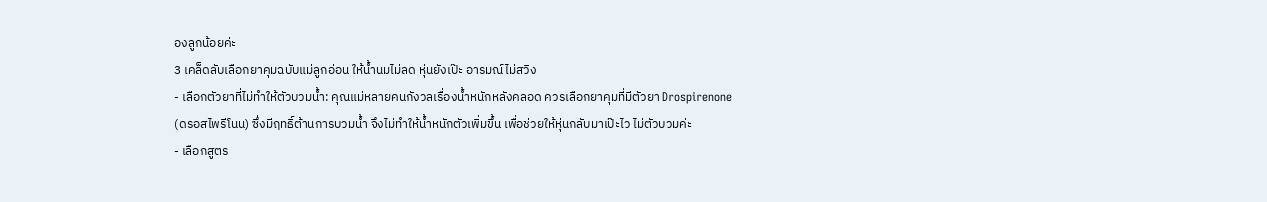องลูกน้อยค่ะ
3 เคล็ดลับเลือกยาคุมฉบับแม่ลูกอ่อน ให้น้ำนมไม่ลด หุ่นยังเป๊ะ อารมณ์ไม่สวิง
- เลือกตัวยาที่ไม่ทำให้ตัวบวมน้ำ: คุณแม่หลายคนกังวลเรื่องน้ำหนักหลังคลอด ควรเลือกยาคุมที่มีตัวยา Drospirenone (ดรอสไพรีโนน) ซึ่งมีฤทธิ์ต้านการบวมน้ำ จึงไม่ทำให้น้ำหนักตัวเพิ่มขึ้น เพื่อช่วยให้หุ่นกลับมาเป๊ะไว ไม่ตัวบวมค่ะ
- เลือกสูตร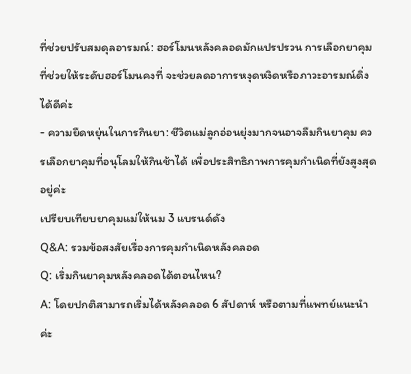ที่ช่วยปรับสมดุลอารมณ์: ฮอร์โมนหลังคลอดมักแปรปรวน การเลือกยาคุมที่ช่วยให้ระดับฮอร์โมนคงที่ จะช่วยลดอาการหงุดหงิดหรือภาวะอารมณ์ดิ่งได้ดีค่ะ
- ความยืดหยุ่นในการกินยา: ชีวิตแม่ลูกอ่อนยุ่งมากจนอาจลืมกินยาคุม ควรเลือกยาคุมที่อนุโลมให้กินช้าได้ เพื่อประสิทธิภาพการคุมกำเนิดที่ยังสูงสุดอยู่ค่ะ
เปรียบเทียบยาคุมแม่ให้นม 3 แบรนด์ดัง
Q&A: รวมข้อสงสัยเรื่องการคุมกำเนิดหลังคลอด
Q: เริ่มกินยาคุมหลังคลอดได้ตอนไหน?
A: โดยปกติสามารถเริ่มได้หลังคลอด 6 สัปดาห์ หรือตามที่แพทย์แนะนำค่ะ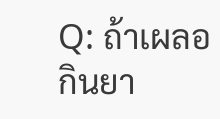Q: ถ้าเผลอกินยา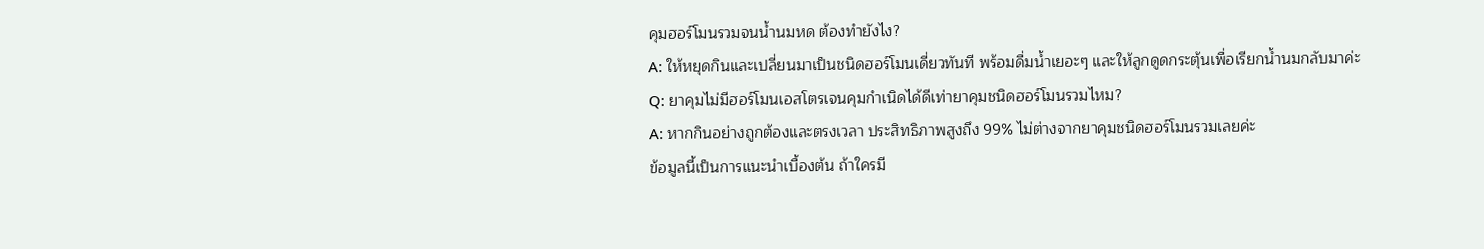คุมฮอร์โมนรวมจนน้ำนมหด ต้องทำยังไง?
A: ให้หยุดกินและเปลี่ยนมาเป็นชนิดฮอร์โมนเดี่ยวทันที พร้อมดื่มน้ำเยอะๆ และให้ลูกดูดกระตุ้นเพื่อเรียกน้ำนมกลับมาค่ะ
Q: ยาคุมไม่มีฮอร์โมนเอสโตรเจนคุมกำเนิดได้ดีเท่ายาคุมชนิดฮอร์โมนรวมไหม?
A: หากกินอย่างถูกต้องและตรงเวลา ประสิทธิภาพสูงถึง 99% ไม่ต่างจากยาคุมชนิดฮอร์โมนรวมเลยค่ะ
ข้อมูลนี้เป็นการแนะนำเบื้องต้น ถ้าใครมี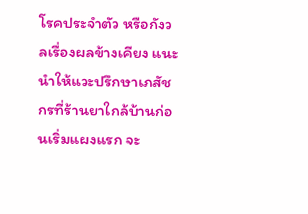โรคประจำตัว หรือกังวลเรื่องผลข้างเคียง แนะนำให้แวะปรึกษาเภสัชกรที่ร้านยาใกล้บ้านก่อนเริ่มแผงแรก จะ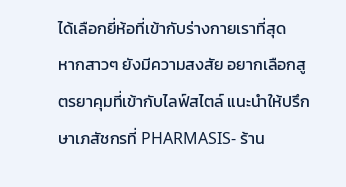ได้เลือกยี่ห้อที่เข้ากับร่างกายเราที่สุด
หากสาวๆ ยังมีความสงสัย อยากเลือกสูตรยาคุมที่เข้ากับไลฟ์สไตล์ แนะนำให้ปรึกษาเภสัชกรที่ PHARMASIS- ร้าน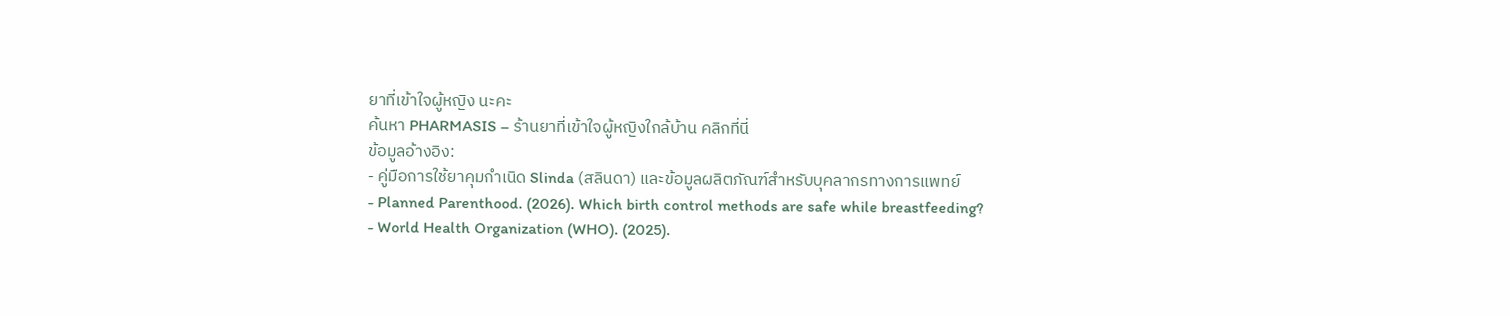ยาที่เข้าใจผู้หญิง นะคะ
ค้นหา PHARMASIS – ร้านยาที่เข้าใจผู้หญิงใกล้บ้าน คลิกที่นี่
ข้อมูลอ้างอิง:
- คู่มือการใช้ยาคุมกำเนิด Slinda (สลินดา) และข้อมูลผลิตภัณฑ์สำหรับบุคลากรทางการแพทย์
- Planned Parenthood. (2026). Which birth control methods are safe while breastfeeding?
- World Health Organization (WHO). (2025).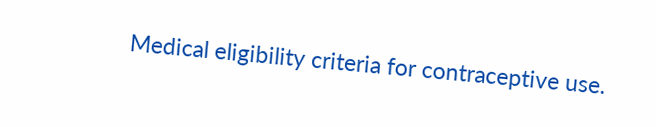Medical eligibility criteria for contraceptive use.